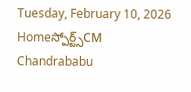Tuesday, February 10, 2026
Homeస్పోర్ట్స్CM Chandrababu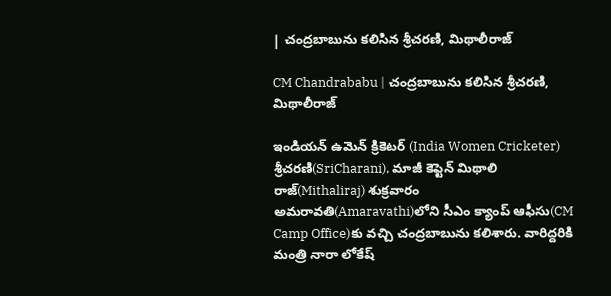| చంద్రబాబును కలిసిన శ్రీచరణి, మిథాలీరాజ్

CM Chandrababu | చంద్రబాబును కలిసిన శ్రీచరణి, మిథాలీరాజ్

ఇండియన్ ఉమెన్ క్రికెటర్ (India Women Cricketer) శ్రీచరణి(SriCharani), మాజీ కెప్టెన్ మిథాలి రాజ్(Mithaliraj) శుక్రవారం అమరావతి(Amaravathi)లోని సీఎం క్యాంప్ ఆఫీసు(CM Camp Office)కు వచ్చి చంద్రబాబును కలిశారు. వారిద్దరికి మంత్రి నారా లోకేష్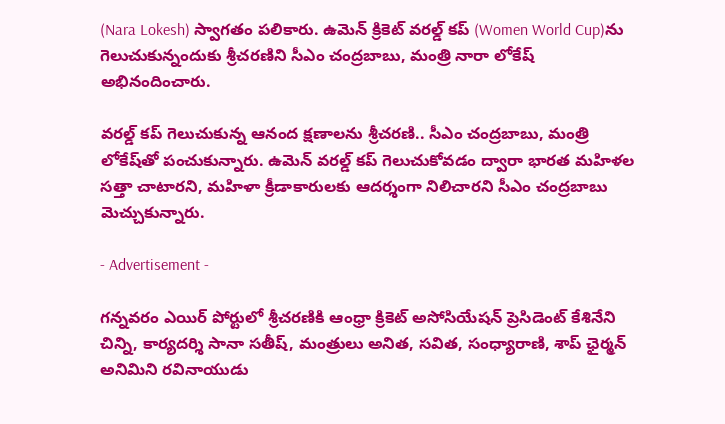(Nara Lokesh) స్వాగతం పలికారు. ఉమెన్ క్రికెట్ వరల్డ్ కప్‌ (Women World Cup)ను గెలుచుకున్నందుకు శ్రీచరణిని సీఎం చంద్రబాబు, మంత్రి నారా లోకేష్ అభినందించారు.

వరల్డ్ కప్ గెలుచుకున్న ఆనంద క్షణాలను శ్రీచరణి.. సీఎం చంద్రబాబు, మంత్రి లోకేష్‌తో పంచుకున్నారు. ఉమెన్ వరల్డ్ కప్ గెలుచుకోవడం ద్వారా భారత మహిళల సత్తా చాటారని, మహిళా క్రీడాకారులకు ఆదర్శంగా నిలిచారని సీఎం చంద్రబాబు మెచ్చుకున్నారు.

- Advertisement -

గన్నవరం ఎయిర్ పోర్టులో శ్రీచరణికి ఆంధ్రా క్రికెట్ అసోసియేషన్ ప్రెసిడెంట్ కేశినేని చిన్ని, కార్యదర్శి సానా సతీష్, మంత్రులు అనిత, సవిత, సంధ్యారాణి, శాప్ ఛైర్మన్ అనిమిని రవినాయుడు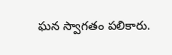ఘన స్వాగతం పలికారు.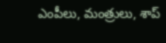ఎంపీలు, మంత్రులు, శాప్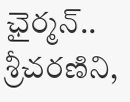ఛైర్మన్.. శ్రీచరణిని,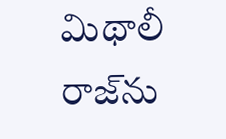మిథాలీ రాజ్‌ను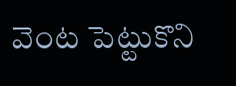వెంట పెట్టుకొని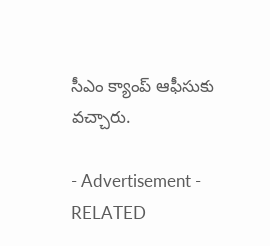సీఎం క్యాంప్ ఆఫీసుకు వచ్చారు.

- Advertisement -
RELATED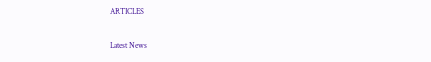ARTICLES

Latest News